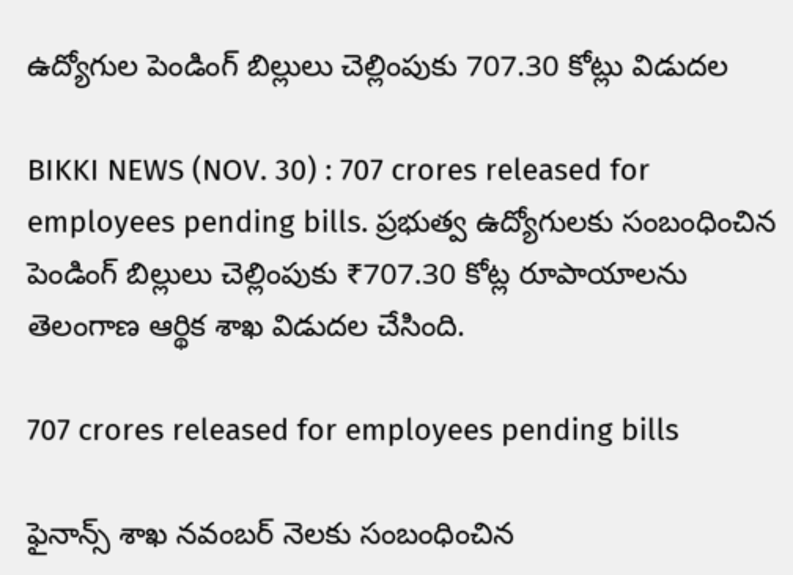ఉద్యోగుల పెండింగ్ బిల్లులు చెల్లింపుకు 707.30 కోట్లు విడుదల

BIKKI NEWS (NOV. 30) : 707 crores released for employees pending bills. ప్రభుత్వ ఉద్యోగులకు సంబంధించిన పెండింగ్ బిల్లులు చెల్లింపుకు ₹707.30 కోట్ల రూపాయాలను తెలంగాణ ఆర్థిక శాఖ విడుదల చేసింది.

707 crores released for employees pending bills

ఫైనాన్స్ శాఖ నవంబర్ నెలకు సంబంధించిన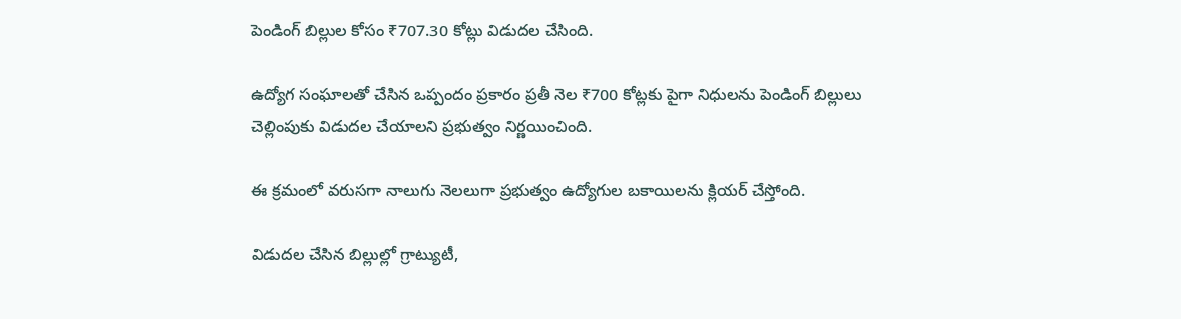పెండింగ్ బిల్లుల కోసం ₹707.30 కోట్లు విడుదల చేసింది.

ఉద్యోగ సంఘాలతో చేసిన ఒప్పందం ప్రకారం ప్రతీ నెల ₹700 కోట్లకు పైగా నిధులను పెండింగ్ బిల్లులు చెల్లింపుకు విడుదల చేయాలని ప్రభుత్వం నిర్ణయించింది.

ఈ క్రమంలో వరుసగా నాలుగు నెలలుగా ప్రభుత్వం ఉద్యోగుల బకాయిలను క్లియర్ చేస్తోంది.

విడుదల చేసిన బిల్లుల్లో గ్రాట్యుటీ,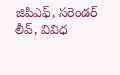జిపిఎఫ్, స‌రెండ‌ర్ లీవ్, వివిధ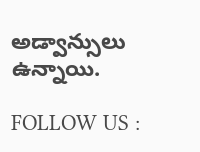అడ్వాన్సులు ఉన్నాయి.

FOLLOW US :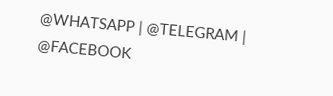@WHATSAPP | @TELEGRAM | @FACEBOOK